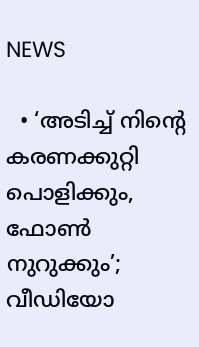NEWS

  • ‘അടിച്ച് നിന്റെ കരണക്കുറ്റി പൊളിക്കും, ഫോണ്‍ നുറുക്കും’; വീഡിയോ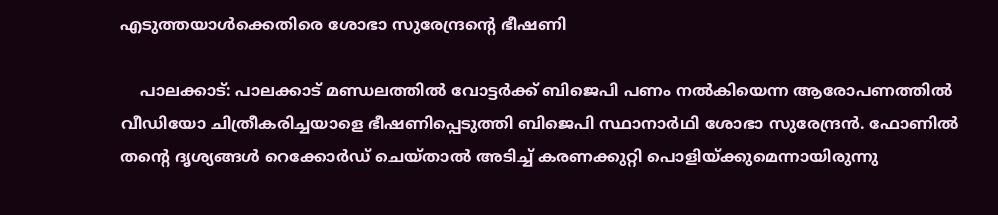എടുത്തയാൾക്കെതിരെ ശോഭാ സുരേന്ദ്രന്റെ ഭീഷണി

    പാലക്കാട്: പാലക്കാട് മണ്ഡലത്തിൽ വോട്ടർക്ക് ബിജെപി പണം നൽകിയെന്ന ആരോപണത്തിൽ വീഡിയോ ചിത്രീകരിച്ചയാളെ ഭീഷണിപ്പെടുത്തി ബിജെപി സ്ഥാനാര്‍ഥി ശോഭാ സുരേന്ദ്രൻ. ഫോണിൽ തന്റെ ദൃശ്യങ്ങൾ റെക്കോർഡ് ചെയ്താൽ അടിച്ച് കരണക്കുറ്റി പൊളിയ്ക്കുമെന്നായിരുന്നു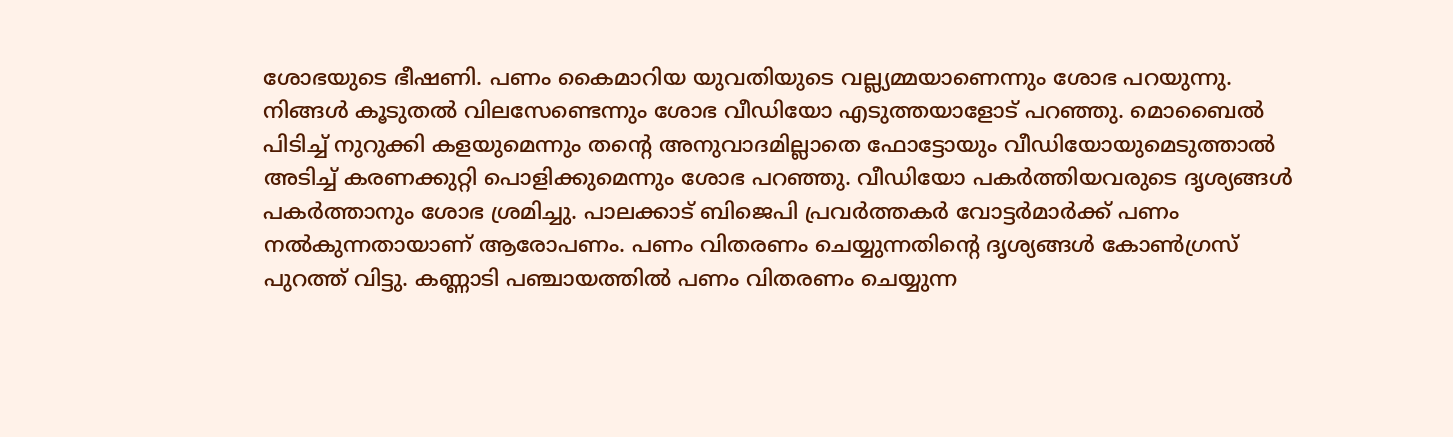ശോഭയുടെ ഭീഷണി. പണം കൈമാറിയ യുവതിയുടെ വല്ല്യമ്മയാണെന്നും ശോഭ പറയുന്നു. നിങ്ങൾ കൂടുതൽ വിലസേണ്ടെന്നും ശോഭ വീഡിയോ എടുത്തയാളോട് പറഞ്ഞു. മൊബൈൽ പിടിച്ച് നുറുക്കി കളയുമെന്നും തന്റെ അനുവാദമില്ലാതെ ഫോട്ടോയും വീഡിയോയുമെടുത്താൽ അടിച്ച് കരണക്കുറ്റി പൊളിക്കുമെന്നും ശോഭ പറഞ്ഞു. വീഡിയോ പകര്‍ത്തിയവരുടെ ദൃശ്യങ്ങള്‍ പകര്‍ത്താനും ശോഭ ശ്രമിച്ചു. പാലക്കാട് ബിജെപി പ്രവർത്തകർ വോട്ടർമാർക്ക് പണം നൽകുന്നതായാണ് ആരോപണം. പണം വിതരണം ചെയ്യുന്നതിൻ്റെ ദൃശ്യങ്ങൾ കോൺഗ്രസ് പുറത്ത് വിട്ടു. കണ്ണാടി പ‍ഞ്ചായത്തിൽ പണം വിതരണം ചെയ്യുന്ന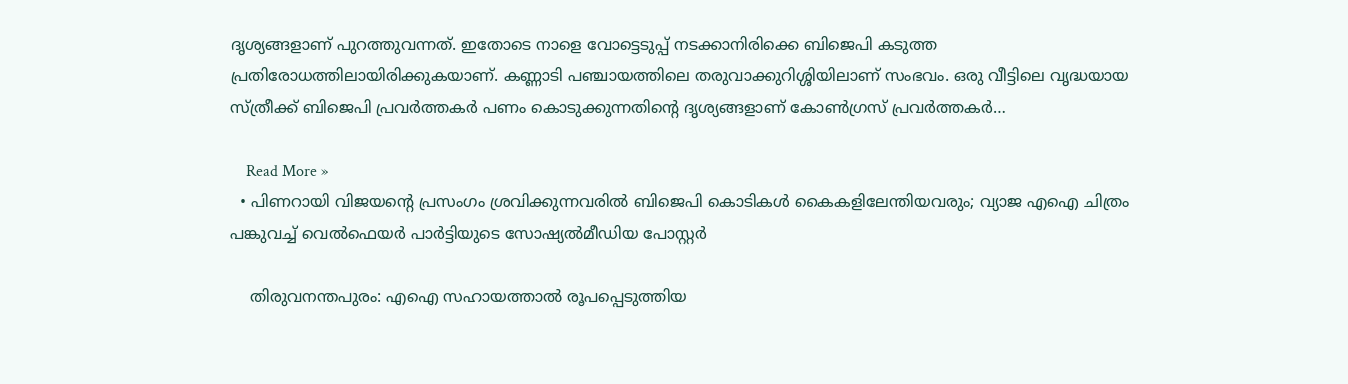ദൃശ്യങ്ങളാണ് പുറത്തുവന്നത്. ഇതോടെ നാളെ വോട്ടെടുപ്പ് നടക്കാനിരിക്കെ ബിജെപി കടുത്ത പ്രതിരോധത്തിലായിരിക്കുകയാണ്. കണ്ണാടി പഞ്ചായത്തിലെ തരുവാക്കുറിശ്ശിയിലാണ് സംഭവം. ഒരു വീട്ടിലെ വൃദ്ധയായ സ്ത്രീക്ക് ബിജെപി പ്രവർത്തകർ പണം കൊടുക്കുന്നതിൻ്റെ ദൃശ്യങ്ങളാണ് കോൺഗ്രസ് പ്രവർത്തകർ…

    Read More »
  • പിണറായി വിജയന്റെ പ്രസംഗം ശ്രവിക്കുന്നവരിൽ ബിജെപി കൊടികൾ കൈകളിലേന്തിയവരും; വ്യാജ എഐ ചിത്രം പങ്കുവച്ച് വെൽഫെയർ പാർട്ടിയുടെ സോഷ്യൽമീഡിയ പോസ്റ്റർ

    തിരുവനന്തപുരം: എഐ സഹായത്താൽ രൂപപ്പെടുത്തിയ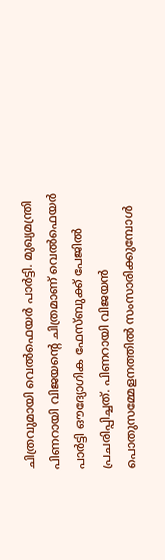ചിത്രവുമായി വെൽഫെയർ പാർട്ടി. മുഖ്യമന്ത്രി പിണറായി വിജയന്റെ ചിത്രമാണ് വെൽഫെയർ പാർട്ടി ഔദ്യോഗിക ഫേസ്ബുക്ക് പേജിൽ പ്രചരിപ്പിച്ചത്. പിണറായി വിജയൻ പൊതുസമ്മേളനത്തിൽ സംസാരിക്കുമ്പോൾ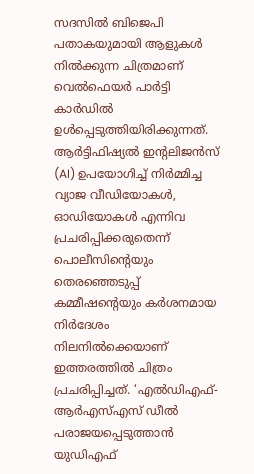സദസിൽ ബിജെപി പതാകയുമായി ആളുകൾ നിൽക്കുന്ന ചിത്രമാണ് വെൽഫെയർ പാർട്ടി കാർഡിൽ ഉൾപ്പെടുത്തിയിരിക്കുന്നത്.  ആർട്ടിഫിഷ്യൽ ഇന്റലിജൻസ് (AI) ഉപയോഗിച്ച് നിർമ്മിച്ച വ്യാജ വീഡിയോകൾ, ഓഡിയോകൾ എന്നിവ പ്രചരിപ്പിക്കരുതെന്ന് പൊലീസിന്റെയും തെരഞ്ഞെടുപ്പ് കമ്മീഷന്റെയും കർശനമായ നിർദേശം നിലനിൽക്കെയാണ് ഇത്തരത്തിൽ ചിത്രം പ്രചരിപ്പിച്ചത്. ‘എൽഡിഎഫ്-ആർഎസ്എസ് ഡീൽ പരാജയപ്പെടുത്താൻ യുഡിഎഫ്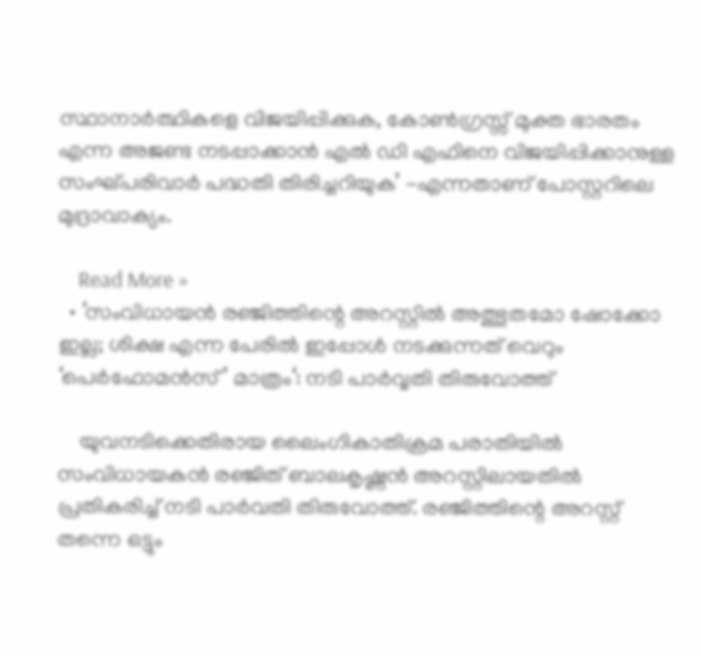സ്ഥാനാർത്ഥികളെ വിജയിപ്പിക്കുക, കോൺഗ്രസ്സ് മുക്ത ഭാരതം എന്ന അജണ്ട നടപ്പാക്കാൻ എൽ ഡി എഫിനെ വിജയിപ്പിക്കാനുള്ള സംഘ്പരിവാർ പദ്ധതി തിരിച്ചറിയുക’ -എന്നതാണ് പോസ്റ്ററിലെ മുദ്രാവാക്യം.

    Read More »
  • ‘സംവിധായൻ രഞ്ജിത്തിന്റെ അറസ്റ്റിൽ അത്ഭുതമോ ഷോക്കോ ഇല്ല; ശിക്ഷ എന്ന പേരിൽ ഇപ്പോൾ നടക്കുന്നത് വെറും ‘പെർഫോമൻസ്’ മാത്രം‘: നടി പാർവ്വതി തിരുവോത്ത്

    യുവനടിക്കെതിരായ ലൈംഗികാതിക്രമ പരാതിയിൽ സംവിധായകൻ ര‍ഞ്ജിത് ബാലകൃഷ്ണൻ അറസ്റ്റിലായതിൽ പ്രതികരിച്ച് നടി പാർവതി തിരുവോത്ത്. രഞ്ജിത്തിന്റെ അറസ്റ്റ് തന്നെ ഒട്ടും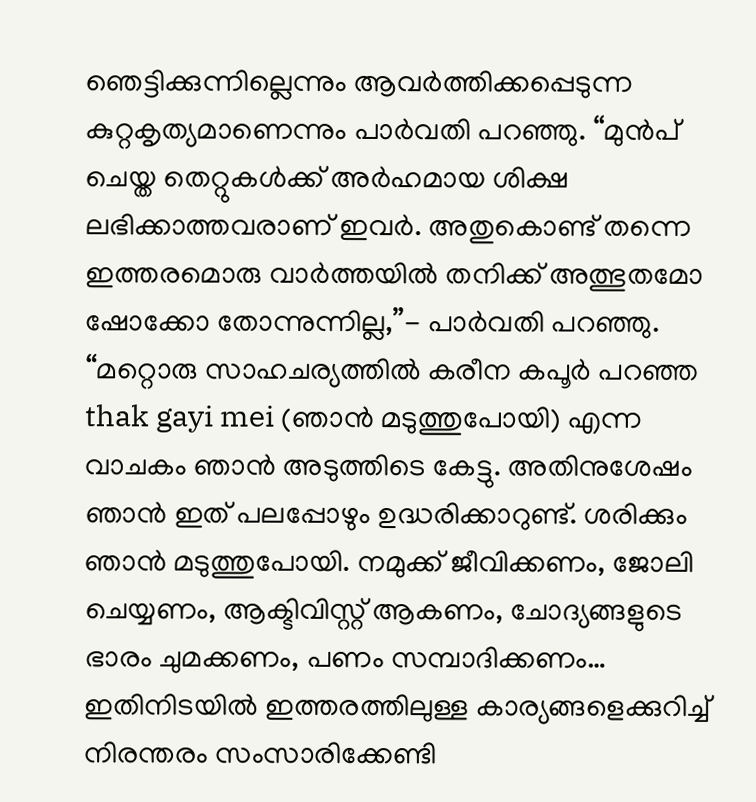ഞെട്ടിക്കുന്നില്ലെന്നും ആവർത്തിക്കപ്പെടുന്ന കുറ്റകൃത്യമാണെന്നും പാർവതി പറഞ്ഞു. “മുൻപ് ചെയ്ത തെറ്റുകൾക്ക് അർഹമായ ശിക്ഷ ലഭിക്കാത്തവരാണ് ഇവർ. അതുകൊണ്ട് തന്നെ ഇത്തരമൊരു വാർത്തയിൽ തനിക്ക് അത്ഭുതമോ ഷോക്കോ തോന്നുന്നില്ല,”- പാർവതി പറഞ്ഞു. “മറ്റൊരു സാഹചര്യത്തിൽ കരീന കപൂർ പറഞ്ഞ thak gayi mei (ഞാൻ മടുത്തുപോയി) എന്ന വാചകം ഞാൻ അടുത്തിടെ കേട്ടു. അതിനുശേഷം ഞാൻ ഇത് പലപ്പോഴും ഉദ്ധരിക്കാറുണ്ട്. ശരിക്കും ഞാൻ മടുത്തുപോയി. നമുക്ക് ജീവിക്കണം, ജോലി ചെയ്യണം, ആക്ടിവിസ്റ്റ് ആകണം, ചോദ്യങ്ങളുടെ ഭാരം ചുമക്കണം, പണം സമ്പാദിക്കണം… ഇതിനിടയിൽ ഇത്തരത്തിലുള്ള കാര്യങ്ങളെക്കുറിച്ച് നിരന്തരം സംസാരിക്കേണ്ടി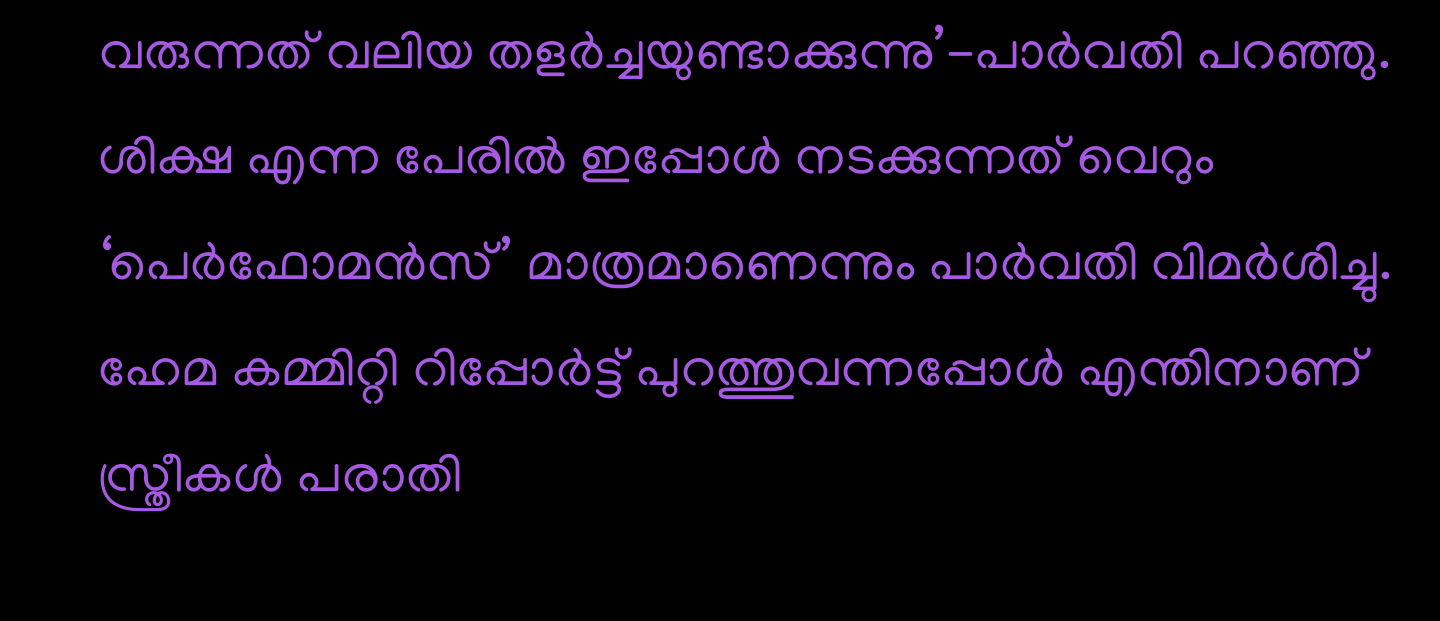വരുന്നത് വലിയ തളർച്ചയുണ്ടാക്കുന്നു’-പാർവതി പറഞ്ഞു. ശിക്ഷ എന്ന പേരിൽ ഇപ്പോൾ നടക്കുന്നത് വെറും ‘പെർഫോമൻസ്’ മാത്രമാണെന്നും പാർവതി വിമർശിച്ചു. ഹേമ കമ്മിറ്റി റിപ്പോർട്ട് പുറത്തുവന്നപ്പോൾ എന്തിനാണ് സ്ത്രീകൾ പരാതി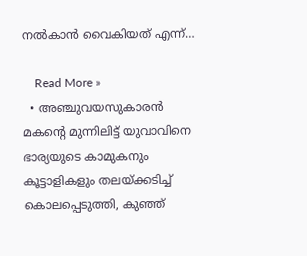നൽകാൻ വൈകിയത് എന്ന്…

    Read More »
  • അഞ്ചുവയസുകാരൻ മകന്റെ മുന്നിലിട്ട് യുവാവിനെ ഭാര്യയുടെ കാമുകനും കൂട്ടാളികളും തലയ്ക്കടിച്ച് കൊലപ്പെടുത്തി, കുഞ്ഞ്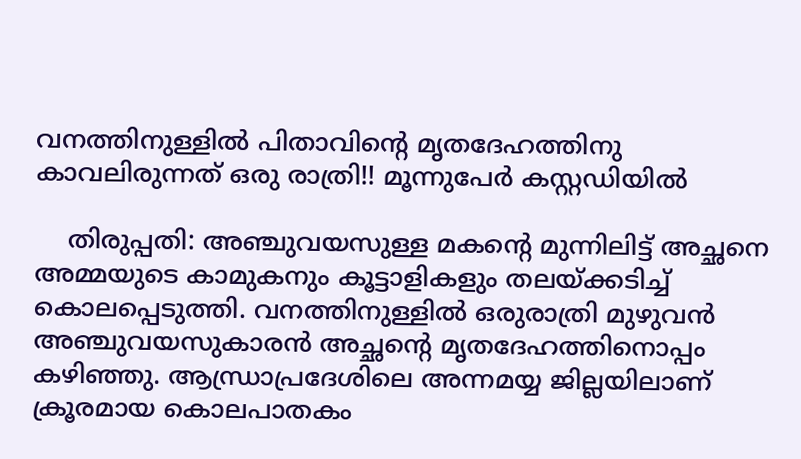വനത്തിനുള്ളിൽ പിതാവിന്റെ മൃതദേഹത്തിനു കാവലിരുന്നത് ഒരു രാത്രി!! മൂന്നുപേർ കസ്റ്റഡിയിൽ

    തിരുപ്പതി: അഞ്ചുവയസുള്ള മകന്റെ മുന്നിലിട്ട് അച്ഛനെ അമ്മയുടെ കാമുകനും കൂട്ടാളികളും തലയ്ക്കടിച്ച് കൊലപ്പെടുത്തി. വനത്തിനുള്ളിൽ ഒരുരാത്രി മുഴുവൻ അഞ്ചുവയസുകാരൻ അച്ഛന്റെ മൃതദേഹത്തിനൊപ്പം കഴിഞ്ഞു. ആന്ധ്രാപ്രദേശിലെ അന്നമയ്യ ജില്ലയിലാണ് ക്രൂരമായ കൊലപാതകം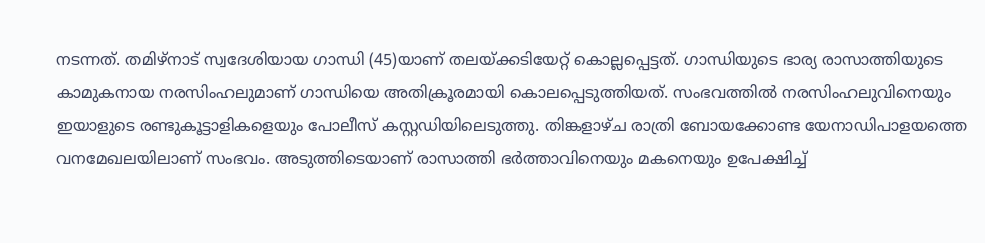നടന്നത്. തമിഴ്‌നാട് സ്വദേശിയായ ഗാന്ധി (45)യാണ് തലയ്ക്കടിയേറ്റ് കൊല്ലപ്പെട്ടത്. ഗാന്ധിയുടെ ഭാര്യ രാസാത്തിയുടെ കാമുകനായ നരസിംഹലുമാണ് ഗാന്ധിയെ അതിക്രൂരമായി കൊലപ്പെടുത്തിയത്. സംഭവത്തിൽ നരസിംഹലുവിനെയും ഇയാളുടെ രണ്ടുകൂട്ടാളികളെയും പോലീസ് കസ്റ്റഡിയിലെടുത്തു. തിങ്കളാഴ്ച രാത്രി ബോയക്കോണ്ട യേനാഡിപാളയത്തെ വനമേഖലയിലാണ് സംഭവം. അടുത്തിടെയാണ് രാസാത്തി ഭർത്താവിനെയും മകനെയും ഉപേക്ഷിച്ച്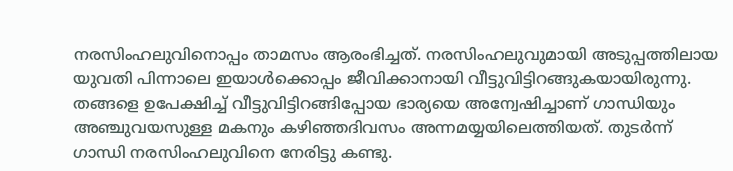നരസിംഹലുവിനൊപ്പം താമസം ആരംഭിച്ചത്. നരസിംഹലുവുമായി അടുപ്പത്തിലായ യുവതി പിന്നാലെ ഇയാൾക്കൊപ്പം ജീവിക്കാനായി വീട്ടുവിട്ടിറങ്ങുകയായിരുന്നു. തങ്ങളെ ഉപേക്ഷിച്ച് വീട്ടുവിട്ടിറങ്ങിപ്പോയ ഭാര്യയെ അന്വേഷിച്ചാണ് ഗാന്ധിയും അഞ്ചുവയസുള്ള മകനും കഴിഞ്ഞദിവസം അന്നമയ്യയിലെത്തിയത്. തുടർന്ന് ഗാന്ധി നരസിംഹലുവിനെ നേരിട്ടു കണ്ടു.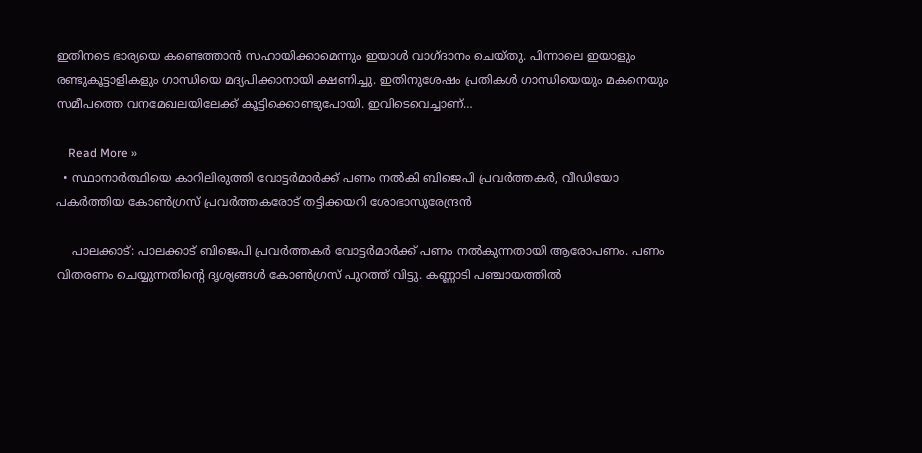ഇതിനടെ ഭാര്യയെ കണ്ടെത്താൻ സഹായിക്കാമെന്നും ഇയാൾ വാഗ്ദാനം ചെയ്തു. പിന്നാലെ ഇയാളും രണ്ടുകൂട്ടാളികളും ഗാന്ധിയെ മദ്യപിക്കാനായി ക്ഷണിച്ചു. ഇതിനുശേഷം പ്രതികൾ ഗാന്ധിയെയും മകനെയും സമീപത്തെ വനമേഖലയിലേക്ക് കൂട്ടിക്കൊണ്ടുപോയി. ഇവിടെവെച്ചാണ്…

    Read More »
  • സ്ഥാനാര്‍ത്ഥിയെ കാറിലിരുത്തി വോട്ടര്‍മാര്‍ക്ക് പണം നല്‍കി ബിജെപി പ്രവര്‍ത്തകര്‍, വീഡിയോ പകര്‍ത്തിയ കോണ്‍ഗ്രസ് പ്രവര്‍ത്തകരോട് തട്ടിക്കയറി ശോഭാസുരേന്ദ്രന്‍

    പാലക്കാട്: പാലക്കാട് ബിജെപി പ്രവർത്തകർ വോട്ടർമാർക്ക് പണം നൽകുന്നതായി ആരോപണം. പണം വിതരണം ചെയ്യുന്നതിൻ്റെ ദൃശ്യങ്ങൾ കോൺഗ്രസ് പുറത്ത് വിട്ടു. കണ്ണാടി പ‍ഞ്ചായത്തിൽ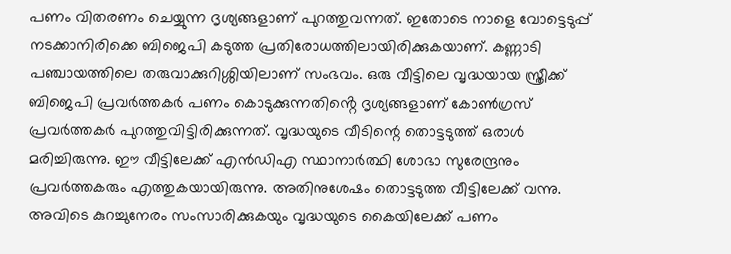പണം വിതരണം ചെയ്യുന്ന ദൃശ്യങ്ങളാണ് പുറത്തുവന്നത്. ഇതോടെ നാളെ വോട്ടെടുപ്പ് നടക്കാനിരിക്കെ ബിജെപി കടുത്ത പ്രതിരോധത്തിലായിരിക്കുകയാണ്. കണ്ണാടി പഞ്ചായത്തിലെ തരുവാക്കുറിശ്ശിയിലാണ് സംഭവം. ഒരു വീട്ടിലെ വൃദ്ധയായ സ്ത്രീക്ക് ബിജെപി പ്രവർത്തകർ പണം കൊടുക്കുന്നതിൻ്റെ ദൃശ്യങ്ങളാണ് കോൺഗ്രസ് പ്രവർത്തകർ പുറത്തുവിട്ടിരിക്കുന്നത്. വൃദ്ധയുടെ വീടിന്റെ തൊട്ടടുത്ത് ഒരാൾ മരിച്ചിരുന്നു. ഈ വീട്ടിലേക്ക് എൻഡിഎ സ്ഥാനാർത്ഥി ശോഭാ സുരേന്ദ്രനും പ്രവർത്തകരും എത്തുകയായിരുന്നു. അതിനുശേഷം തൊട്ടടുത്ത വീട്ടിലേക്ക് വന്നു. അവിടെ കുറച്ചുനേരം സംസാരിക്കുകയും വൃദ്ധയുടെ കൈയിലേക്ക് പണം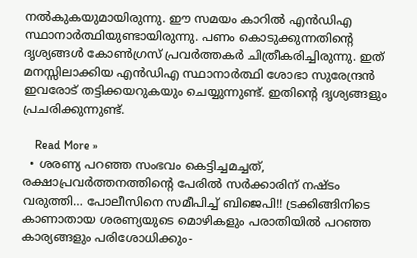നൽകുകയുമായിരുന്നു. ഈ സമയം കാറിൽ എൻഡിഎ സ്ഥാനാർത്ഥിയുണ്ടായിരുന്നു. പണം കൊടുക്കുന്നതിൻ്റെ ദൃശ്യങ്ങൾ കോൺഗ്രസ് പ്രവർത്തകർ ചിത്രീകരിച്ചിരുന്നു. ഇത് മനസ്സിലാക്കിയ എൻഡിഎ സ്ഥാനാർത്ഥി ശോഭാ സുരേന്ദ്രൻ ഇവരോട് തട്ടിക്കയറുകയും ചെയ്യുന്നുണ്ട്. ഇതിൻ്റെ ദൃശ്യങ്ങളും പ്രചരിക്കുന്നുണ്ട്.

    Read More »
  • ശരണ്യ പറഞ്ഞ സംഭവം കെട്ടിച്ചമച്ചത്, രക്ഷാപ്രവർത്തനത്തിന്റെ പേരിൽ സർക്കാരിന് നഷ്ടം വരുത്തി… പോലീസിനെ സമീപിച്ച് ബിജെപി!! ട്രക്കിങ്ങിനിടെ കാണാതായ ശരണ്യയുടെ മൊഴികളും പരാതിയിൽ പറഞ്ഞ കാര്യങ്ങളും പരിശോധിക്കും-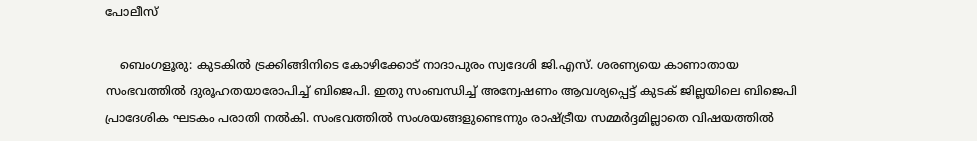പോലീസ്

    ബെംഗളൂരു: കുടകിൽ ട്രക്കിങ്ങിനിടെ കോഴിക്കോട് നാദാപുരം സ്വദേശി ജി.എസ്. ശരണ്യയെ കാണാതായ സംഭവത്തിൽ ദുരൂഹതയാരോപിച്ച് ബിജെപി. ഇതു സംബന്ധിച്ച് അന്വേഷണം ആവശ്യപ്പെട്ട് കുടക് ജില്ലയിലെ ബിജെപി പ്രാദേശിക ഘടകം പരാതി നൽകി. സംഭവത്തിൽ സംശയങ്ങളുണ്ടെന്നും രാഷ്ട്രീയ സമ്മർദ്ദമില്ലാതെ വിഷയത്തിൽ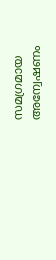സമഗ്രമായ അന്വേഷണം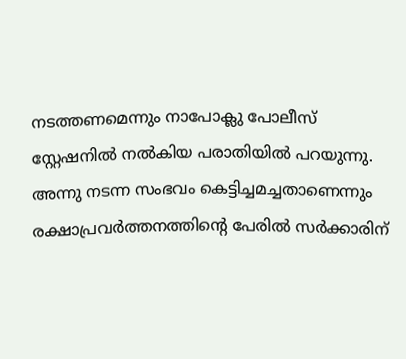നടത്തണമെന്നും നാപോക്ലു പോലീസ് സ്റ്റേഷനിൽ നൽകിയ പരാതിയിൽ പറയുന്നു. അന്നു നടന്ന സംഭവം കെട്ടിച്ചമച്ചതാണെന്നും രക്ഷാപ്രവർത്തനത്തിന്റെ പേരിൽ സർക്കാരിന്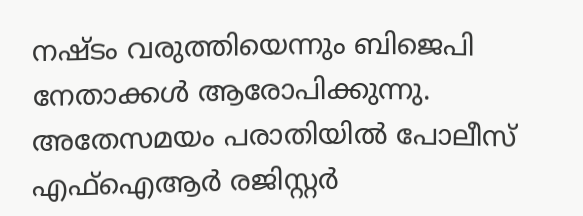നഷ്ടം വരുത്തിയെന്നും ബിജെപി നേതാക്കൾ ആരോപിക്കുന്നു. അതേസമയം പരാതിയിൽ പോലീസ് എഫ്‌ഐആർ രജിസ്റ്റർ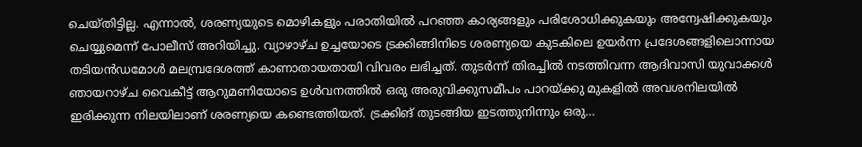ചെയ്തിട്ടില്ല. എന്നാൽ, ശരണ്യയുടെ മൊഴികളും പരാതിയിൽ പറഞ്ഞ കാര്യങ്ങളും പരിശോധിക്കുകയും അന്വേഷിക്കുകയും ചെയ്യുമെന്ന് പോലീസ് അറിയിച്ചു. വ്യാഴാഴ്ച ഉച്ചയോടെ ട്രക്കിങ്ങിനിടെ ശരണ്യയെ കുടകിലെ ഉയർന്ന പ്രദേശങ്ങളിലൊന്നായ തടിയൻഡമോൾ മലമ്പ്രദേശത്ത് കാണാതായതായി വിവരം ലഭിച്ചത്. തുടർന്ന് തിരച്ചിൽ നടത്തിവന്ന ആദിവാസി യുവാക്കൾ ഞായറാഴ്ച വൈകീട്ട് ആറുമണിയോടെ ഉൾവനത്തിൽ ഒരു അരുവിക്കുസമീപം പാറയ്ക്കു മുകളിൽ അവശനിലയിൽ ഇരിക്കുന്ന നിലയിലാണ് ശരണ്യയെ കണ്ടെത്തിയത്. ട്രക്കിങ് തുടങ്ങിയ ഇടത്തുനിന്നും ഒരു…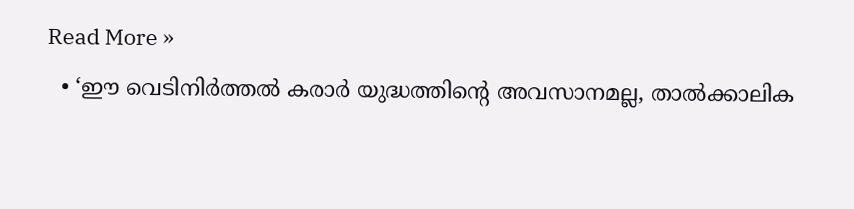Read More »
  • ‘ഈ വെടിനിർത്തൽ കരാർ യുദ്ധത്തിന്റെ അവസാനമല്ല, താൽക്കാലിക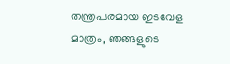തന്ത്രപരമായ ഇടവേള മാത്രം, ഞങ്ങളുടെ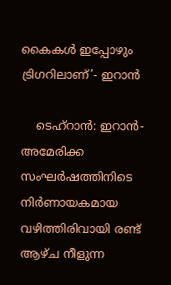കൈകൾ ഇപ്പോഴും ട്രിഗറിലാണ്’- ഇറാൻ

    ടെഹ്റാൻ: ഇറാൻ- അമേരിക്ക സംഘർഷത്തിനിടെ നിർണായകമായ വഴിത്തിരിവായി രണ്ട് ആഴ്ച നീളുന്ന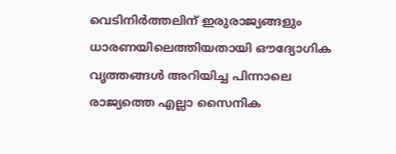വെടിനിർത്തലിന് ഇരുരാജ്യങ്ങളും ധാരണയിലെത്തിയതായി ഔദ്യോഗിക വൃത്തങ്ങൾ അറിയിച്ച പിന്നാലെ രാജ്യത്തെ എല്ലാ സൈനിക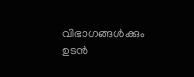വിഭാഗങ്ങൾക്കും ഉടൻ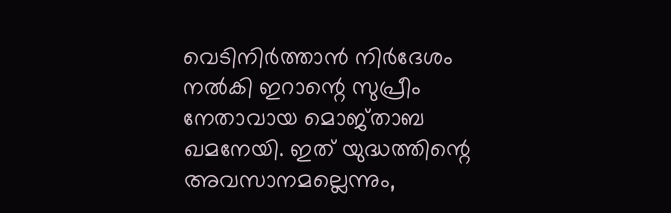വെടിനിർത്താൻ നിർദേശം നൽകി ഇറാന്റെ സുപ്രീം നേതാവായ മൊജ്താബ ഖമനേയി. ഇത് യുദ്ധത്തിന്റെ അവസാനമല്ലെന്നും,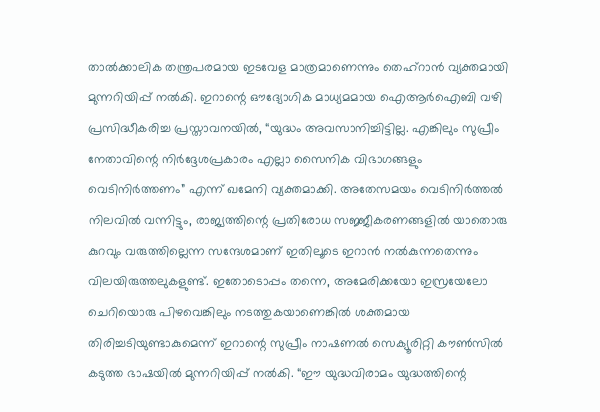താൽക്കാലിക തന്ത്രപരമായ ഇടവേള മാത്രമാണെന്നും തെഹ്‌റാൻ വ്യക്തമായി മുന്നറിയിപ്പ് നൽകി. ഇറാന്റെ ഔദ്യോഗിക മാധ്യമമായ ഐആർഐബി വഴി പ്രസിദ്ധീകരിച്ച പ്രസ്താവനയിൽ, “യുദ്ധം അവസാനിച്ചിട്ടില്ല. എങ്കിലും സുപ്രീം നേതാവിന്റെ നിർദ്ദേശപ്രകാരം എല്ലാ സൈനിക വിഭാഗങ്ങളും വെടിനിർത്തണം” എന്ന് ഖമേനി വ്യക്തമാക്കി. അതേസമയം വെടിനിർത്തൽ നിലവിൽ വന്നിട്ടും, രാജ്യത്തിന്റെ പ്രതിരോധ സജ്ജീകരണങ്ങളിൽ യാതൊരു കുറവും വരുത്തില്ലെന്ന സന്ദേശമാണ് ഇതിലൂടെ ഇറാൻ നൽകുന്നതെന്നും വിലയിരുത്തലുകളുണ്ട്. ഇതോടൊപ്പം തന്നെ, അമേരിക്കയോ ഇസ്രയേലോ ചെറിയൊരു പിഴവെങ്കിലും നടത്തുകയാണെങ്കിൽ ശക്തമായ തിരിച്ചടിയുണ്ടാകുമെന്ന് ഇറാന്റെ സുപ്രീം നാഷണൽ സെക്യൂരിറ്റി കൗൺസിൽ കടുത്ത ഭാഷയിൽ മുന്നറിയിപ്പ് നൽകി. “ഈ യുദ്ധവിരാമം യുദ്ധത്തിന്റെ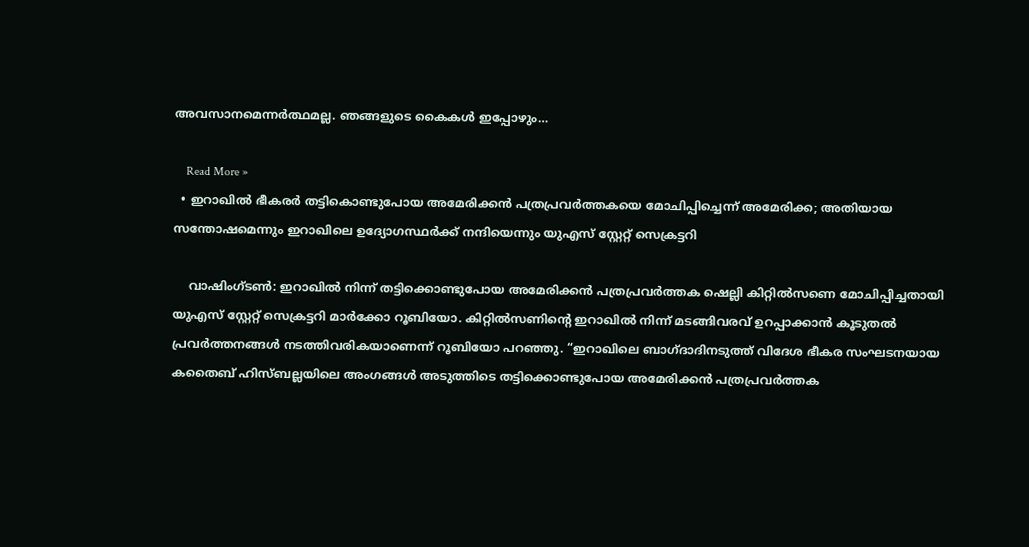അവസാനമെന്നർത്ഥമല്ല. ഞങ്ങളുടെ കൈകൾ ഇപ്പോഴും…

    Read More »
  • ഇറാഖിൽ ഭീകരർ തട്ടികൊണ്ടുപോയ അമേരിക്കൻ പത്രപ്രവർത്തകയെ മോചിപ്പിച്ചെന്ന് അമേരിക്ക; അതിയായ സന്തോഷമെന്നും ഇറാഖിലെ ഉദ്യോഗസ്ഥർക്ക് നന്ദിയെന്നും യുഎസ് സ്റ്റേറ്റ് സെക്രട്ടറി

    വാഷിംഗ്ടൺ: ഇറാഖിൽ നിന്ന് തട്ടിക്കൊണ്ടുപോയ അമേരിക്കൻ പത്രപ്രവർത്തക ഷെല്ലി കിറ്റിൽസണെ മോചിപ്പിച്ചതായി യുഎസ് സ്റ്റേറ്റ് സെക്രട്ടറി മാർക്കോ റൂബിയോ. കിറ്റിൽസണിന്റെ ഇറാഖിൽ നിന്ന് മടങ്ങിവരവ് ഉറപ്പാക്കാൻ കൂടുതൽ പ്രവർത്തനങ്ങൾ നടത്തിവരികയാണെന്ന് റൂബിയോ പറഞ്ഞു. “ഇറാഖിലെ ബാഗ്ദാദിനടുത്ത് വിദേശ ഭീകര സംഘടനയായ കതൈബ് ഹിസ്ബല്ലയിലെ അംഗങ്ങൾ അടുത്തിടെ തട്ടിക്കൊണ്ടുപോയ അമേരിക്കൻ പത്രപ്രവർത്തക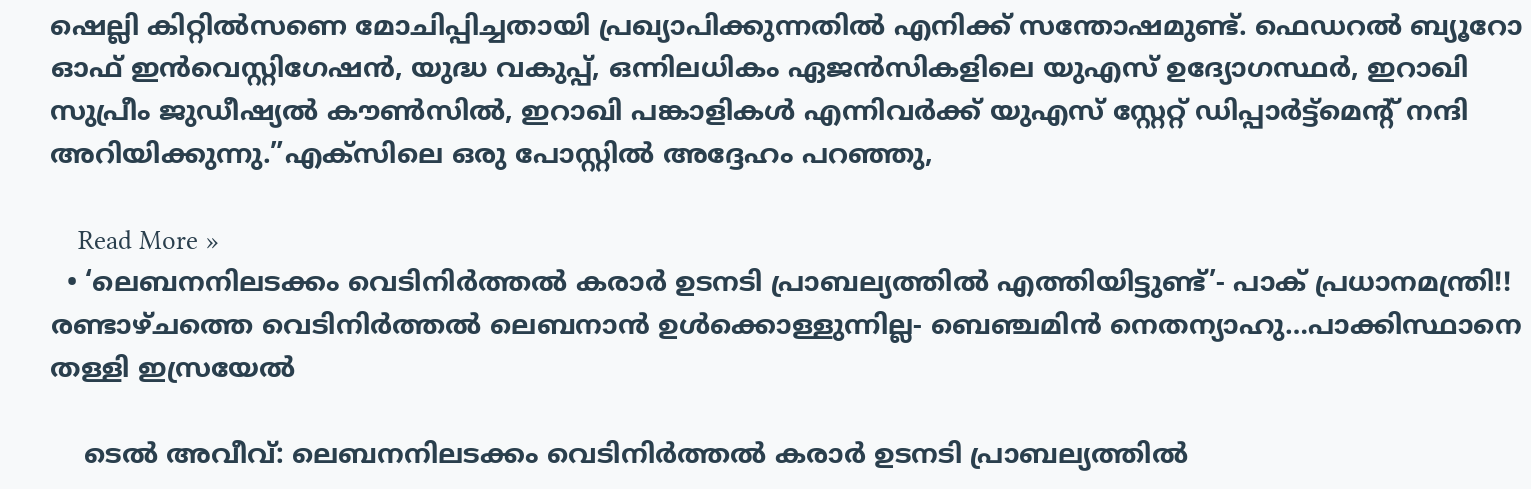ഷെല്ലി കിറ്റിൽസണെ മോചിപ്പിച്ചതായി പ്രഖ്യാപിക്കുന്നതിൽ എനിക്ക് സന്തോഷമുണ്ട്. ഫെഡറൽ ബ്യൂറോ ഓഫ് ഇൻവെസ്റ്റിഗേഷൻ, യുദ്ധ വകുപ്പ്, ഒന്നിലധികം ഏജൻസികളിലെ യുഎസ് ഉദ്യോഗസ്ഥർ, ഇറാഖി സുപ്രീം ജുഡീഷ്യൽ കൗൺസിൽ, ഇറാഖി പങ്കാളികൾ എന്നിവർക്ക് യുഎസ് സ്റ്റേറ്റ് ഡിപ്പാർട്ട്‌മെന്റ് നന്ദി അറിയിക്കുന്നു.”എക്‌സിലെ ഒരു പോസ്റ്റിൽ അദ്ദേഹം പറഞ്ഞു,

    Read More »
  • ‘ലെബനനിലടക്കം വെടിനിർത്തൽ കരാർ ഉടനടി പ്രാബല്യത്തിൽ എത്തിയിട്ടുണ്ട്’- പാക് പ്രധാനമന്ത്രി!! രണ്ടാഴ്ചത്തെ വെടിനിർത്തൽ ലെബനാൻ ഉൾക്കൊള്ളുന്നില്ല- ബെഞ്ചമിൻ നെതന്യാഹു…പാക്കിസ്ഥാനെ തള്ളി ഇസ്രയേൽ

    ടെൽ അവീവ്: ലെബനനിലടക്കം വെടിനിർത്തൽ കരാർ ഉടനടി പ്രാബല്യത്തിൽ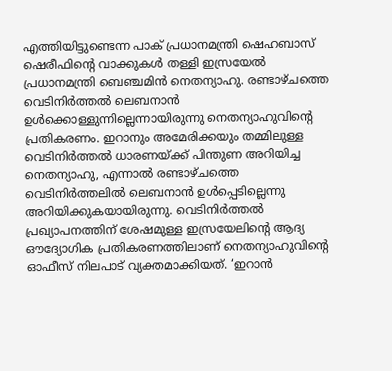എത്തിയിട്ടുണ്ടെന്ന പാക് പ്രധാനമന്ത്രി ഷെഹബാസ് ഷെരീഫിന്റെ വാക്കുകൾ തള്ളി ഇസ്രയേൽ പ്രധാനമന്ത്രി ബെഞ്ചമിൻ നെതന്യാഹു. രണ്ടാഴ്ചത്തെ വെടിനിർത്തൽ ലെബനാൻ ഉൾക്കൊള്ളുന്നില്ലെന്നായിരുന്നു നെതന്യാഹുവിന്റെ പ്രതികരണം. ഇറാനും അമേരിക്കയും തമ്മിലുള്ള വെടിനിർത്തൽ ധാരണയ്ക്ക് പിന്തുണ അറിയിച്ച നെതന്യാഹു, എന്നാൽ രണ്ടാഴ്ചത്തെ വെടിനിർത്തലിൽ ലെബനാൻ ഉൾപ്പെടില്ലെന്നു അറിയിക്കുകയായിരുന്നു. വെടിനിർത്തൽ പ്രഖ്യാപനത്തിന് ശേഷമുള്ള ഇസ്രയേലിന്റെ ആദ്യ ഔദ്യോഗിക പ്രതികരണത്തിലാണ് നെതന്യാഹുവിന്റെ ഓഫീസ് നിലപാട് വ്യക്തമാക്കിയത്. ‘ഇറാൻ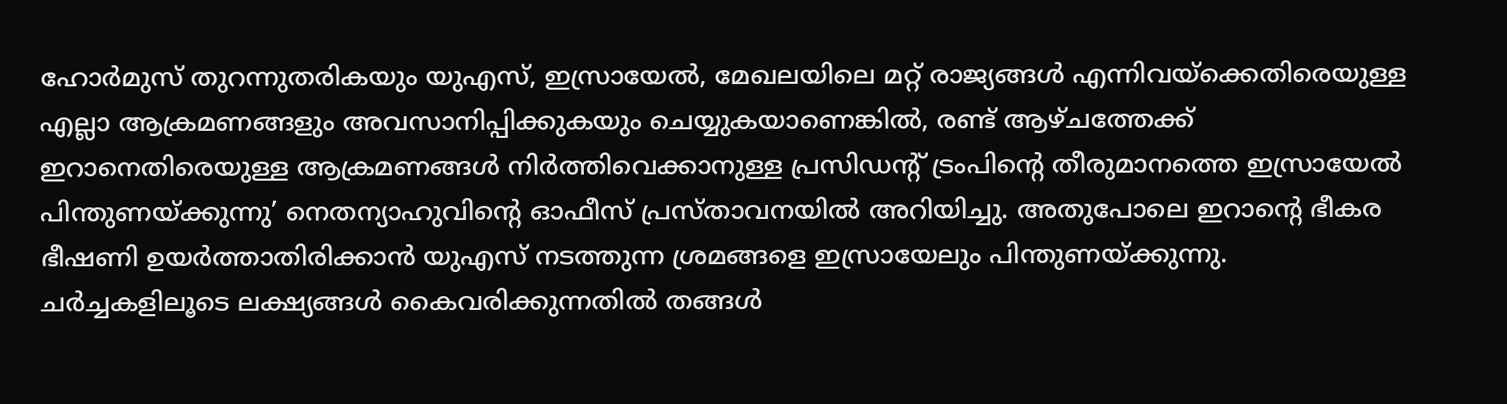ഹോർമുസ് തുറന്നുതരികയും യുഎസ്, ഇസ്രായേൽ, മേഖലയിലെ മറ്റ് രാജ്യങ്ങൾ എന്നിവയ്‌ക്കെതിരെയുള്ള എല്ലാ ആക്രമണങ്ങളും അവസാനിപ്പിക്കുകയും ചെയ്യുകയാണെങ്കിൽ, രണ്ട് ആഴ്ചത്തേക്ക് ഇറാനെതിരെയുള്ള ആക്രമണങ്ങൾ നിർത്തിവെക്കാനുള്ള പ്രസിഡന്റ് ട്രംപിന്റെ തീരുമാനത്തെ ഇസ്രായേൽ പിന്തുണയ്ക്കുന്നു’ നെതന്യാഹുവിന്റെ ഓഫീസ് പ്രസ്താവനയിൽ അറിയിച്ചു. അതുപോലെ ഇറാന്റെ ഭീകര ഭീഷണി ഉയർത്താതിരിക്കാൻ യുഎസ് നടത്തുന്ന ശ്രമങ്ങളെ ഇസ്രായേലും പിന്തുണയ്ക്കുന്നു. ചർച്ചകളിലൂടെ ലക്ഷ്യങ്ങൾ കൈവരിക്കുന്നതിൽ തങ്ങൾ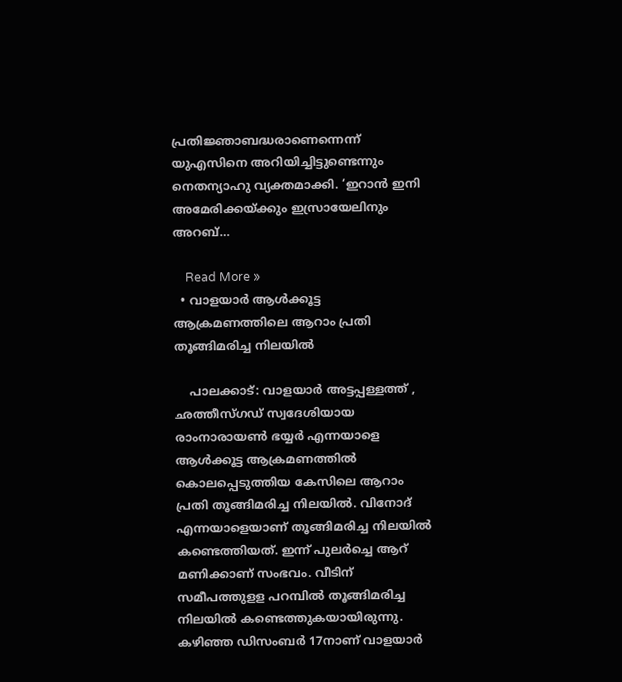പ്രതിജ്ഞാബദ്ധരാണെന്നെന്ന് യുഎസിനെ അറിയിച്ചിട്ടുണ്ടെന്നും നെതന്യാഹു വ്യക്തമാക്കി. ‘ഇറാൻ ഇനി അമേരിക്കയ്ക്കും ഇസ്രായേലിനും അറബ്…

    Read More »
  • വാളയാർ ആൾക്കൂട്ട ആക്രമണത്തിലെ ആറാം പ്രതി തൂങ്ങിമരിച്ച നിലയിൽ

    പാലക്കാട്: വാളയാർ അട്ടപ്പള്ളത്ത് , ഛത്തീസ്ഗഡ് സ്വദേശിയായ രാംനാരായൺ ഭയ്യർ എന്നയാളെ ആൾക്കൂട്ട ആക്രമണത്തിൽ കൊലപ്പെടുത്തിയ കേസിലെ ആറാം പ്രതി തൂങ്ങിമരിച്ച നിലയിൽ. വിനോദ് എന്നയാളെയാണ് തൂങ്ങിമരിച്ച നിലയിൽ കണ്ടെത്തിയത്. ഇന്ന് പുലർച്ചെ ആറ് മണിക്കാണ് സംഭവം. വീടിന് സമീപത്തുളള പറമ്പിൽ തൂങ്ങിമരിച്ച നിലയിൽ കണ്ടെത്തുകയായിരുന്നു. കഴിഞ്ഞ ഡിസംബർ 17നാണ് വാളയാർ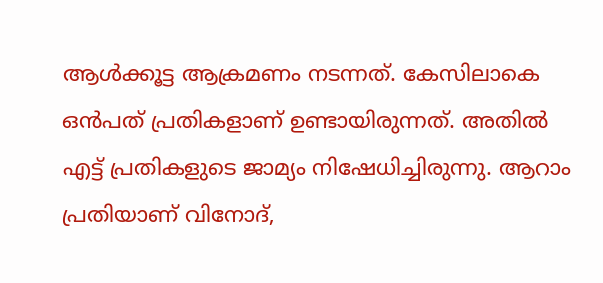ആൾക്കൂട്ട ആക്രമണം നടന്നത്. കേസിലാകെ ഒൻപത് പ്രതികളാണ് ഉണ്ടായിരുന്നത്. അതിൽ എട്ട് പ്രതികളുടെ ജാമ്യം നിഷേധിച്ചിരുന്നു. ആറാം പ്രതിയാണ് വിനോദ്,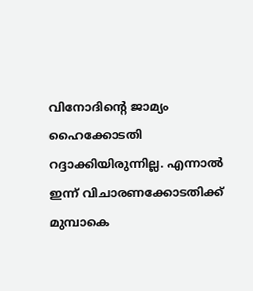വിനോദിന്റെ ജാമ്യം ഹൈക്കോടതി റദ്ദാക്കിയിരുന്നില്ല. എന്നാൽ ഇന്ന് വിചാരണക്കോടതിക്ക് മുമ്പാകെ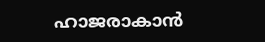ഹാജരാകാൻ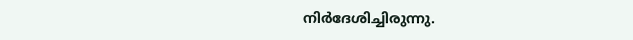നിർദേശിച്ചിരുന്നു.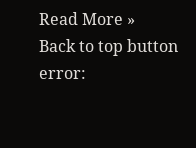Read More »
Back to top button
error: